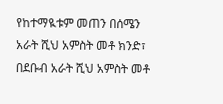የከተማዪቱም መጠን በሰሜን አራት ሺህ አምስት መቶ ክንድ፣ በደቡብ አራት ሺህ አምስት መቶ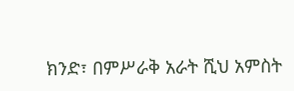ክንድ፣ በምሥራቅ አራት ሺህ አምስት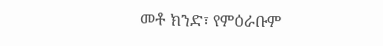መቶ ክንድ፣ የምዕራቡም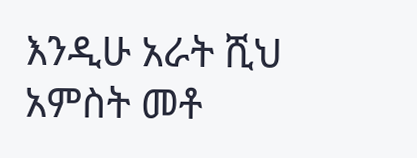እንዲሁ አራት ሺህ አምስት መቶ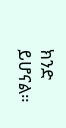ክንድ ይሆናል።